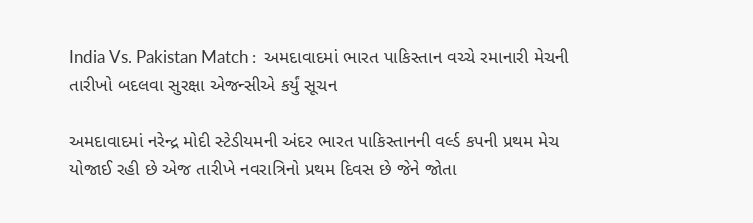India Vs. Pakistan Match :  અમદાવાદમાં ભારત પાકિસ્તાન વચ્ચે રમાનારી મેચની તારીખો બદલવા સુરક્ષા એજન્સીએ કર્યું સૂચન

અમદાવાદમાં નરેન્દ્ર મોદી સ્ટેડીયમની અંદર ભારત પાકિસ્તાનની વર્લ્ડ કપની પ્રથમ મેચ યોજાઈ રહી છે એજ તારીખે નવરાત્રિનો પ્રથમ દિવસ છે જેને જોતા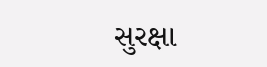સુરક્ષા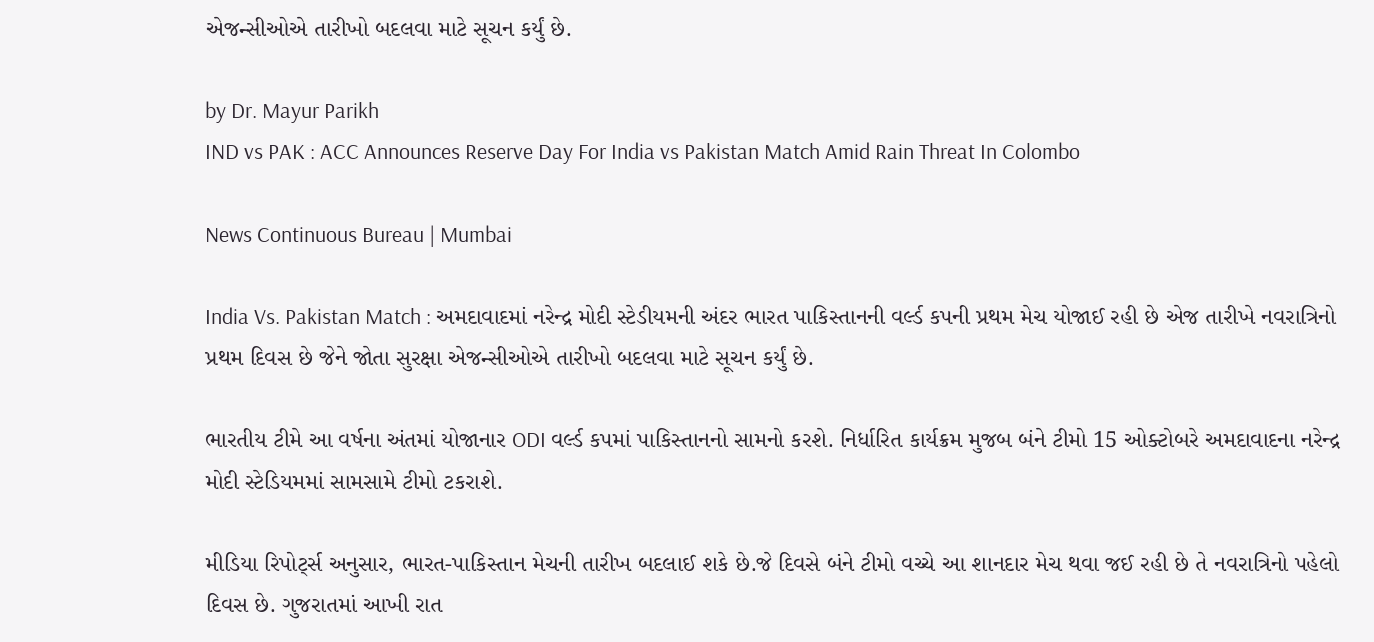એજન્સીઓએ તારીખો બદલવા માટે સૂચન કર્યું છે.

by Dr. Mayur Parikh
IND vs PAK : ACC Announces Reserve Day For India vs Pakistan Match Amid Rain Threat In Colombo

News Continuous Bureau | Mumbai

India Vs. Pakistan Match : અમદાવાદમાં નરેન્દ્ર મોદી સ્ટેડીયમની અંદર ભારત પાકિસ્તાનની વર્લ્ડ કપની પ્રથમ મેચ યોજાઈ રહી છે એજ તારીખે નવરાત્રિનો પ્રથમ દિવસ છે જેને જોતા સુરક્ષા એજન્સીઓએ તારીખો બદલવા માટે સૂચન કર્યું છે.

ભારતીય ટીમે આ વર્ષના અંતમાં યોજાનાર ODI વર્લ્ડ કપમાં પાકિસ્તાનનો સામનો કરશે. નિર્ધારિત કાર્યક્રમ મુજબ બંને ટીમો 15 ઓક્ટોબરે અમદાવાદના નરેન્દ્ર મોદી સ્ટેડિયમમાં સામસામે ટીમો ટકરાશે.

મીડિયા રિપોર્ટ્સ અનુસાર, ભારત-પાકિસ્તાન મેચની તારીખ બદલાઈ શકે છે.જે દિવસે બંને ટીમો વચ્ચે આ શાનદાર મેચ થવા જઈ રહી છે તે નવરાત્રિનો પહેલો દિવસ છે. ગુજરાતમાં આખી રાત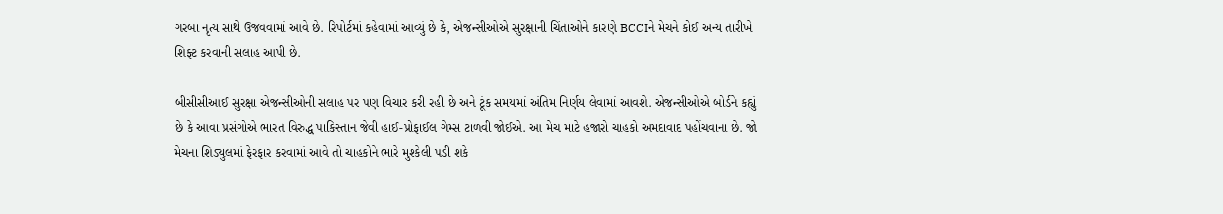ગરબા નૃત્ય સાથે ઉજવવામાં આવે છે. રિપોર્ટમાં કહેવામાં આવ્યું છે કે, એજન્સીઓએ સુરક્ષાની ચિંતાઓને કારણે BCCIને મેચને કોઈ અન્ય તારીખે શિફ્ટ કરવાની સલાહ આપી છે.

બીસીસીઆઈ સુરક્ષા એજન્સીઓની સલાહ પર પણ વિચાર કરી રહી છે અને ટૂંક સમયમાં અંતિમ નિર્ણય લેવામાં આવશે. એજન્સીઓએ બોર્ડને કહ્યું છે કે આવા પ્રસંગોએ ભારત વિરુદ્ધ પાકિસ્તાન જેવી હાઈ-પ્રોફાઈલ ગેમ્સ ટાળવી જોઈએ. આ મેચ માટે હજારો ચાહકો અમદાવાદ પહોંચવાના છે. જો મેચના શિડ્યુલમાં ફેરફાર કરવામાં આવે તો ચાહકોને ભારે મુશ્કેલી પડી શકે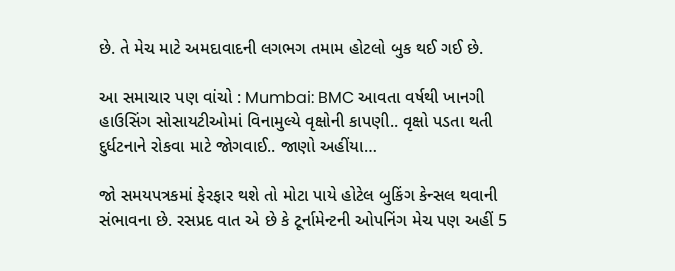છે. તે મેચ માટે અમદાવાદની લગભગ તમામ હોટલો બુક થઈ ગઈ છે.

આ સમાચાર પણ વાંચો : Mumbai: BMC આવતા વર્ષથી ખાનગી હાઉસિંગ સોસાયટીઓમાં વિનામુલ્યે વૃક્ષોની કાપણી.. વૃક્ષો પડતા થતી દુર્ધટનાને રોકવા માટે જોગવાઈ.. જાણો અહીંયા…

જો સમયપત્રકમાં ફેરફાર થશે તો મોટા પાયે હોટેલ બુકિંગ કેન્સલ થવાની સંભાવના છે. રસપ્રદ વાત એ છે કે ટૂર્નામેન્ટની ઓપનિંગ મેચ પણ અહીં 5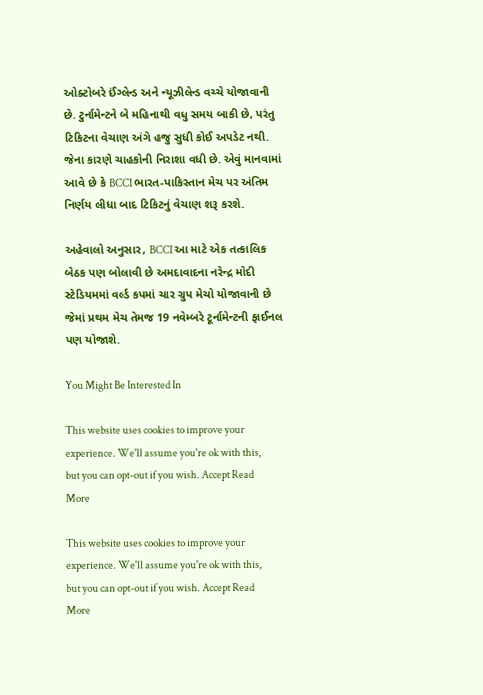ઓક્ટોબરે ઈંગ્લેન્ડ અને ન્યૂઝીલેન્ડ વચ્ચે યોજાવાની છે. ટુર્નામેન્ટને બે મહિનાથી વધુ સમય બાકી છે, પરંતુ ટિકિટના વેચાણ અંગે હજુ સુધી કોઈ અપડેટ નથી. જેના કારણે ચાહકોની નિરાશા વધી છે. એવું માનવામાં આવે છે કે BCCI ભારત-પાકિસ્તાન મેચ પર અંતિમ નિર્ણય લીધા બાદ ટિકિટનું વેચાણ શરૂ કરશે.

અહેવાલો અનુસાર, BCCI આ માટે એક તત્કાલિક બેઠક પણ બોલાવી છે અમદાવાદના નરેન્દ્ર મોદી સ્ટેડિયમમાં વર્લ્ડ કપમાં ચાર ગ્રુપ મેચો યોજાવાની છે જેમાં પ્રથમ મેચ તેમજ 19 નવેમ્બરે ટૂર્નામેન્ટની ફાઈનલ પણ યોજાશે.

You Might Be Interested In

This website uses cookies to improve your experience. We'll assume you're ok with this, but you can opt-out if you wish. Accept Read More

This website uses cookies to improve your experience. We'll assume you're ok with this, but you can opt-out if you wish. Accept Read More